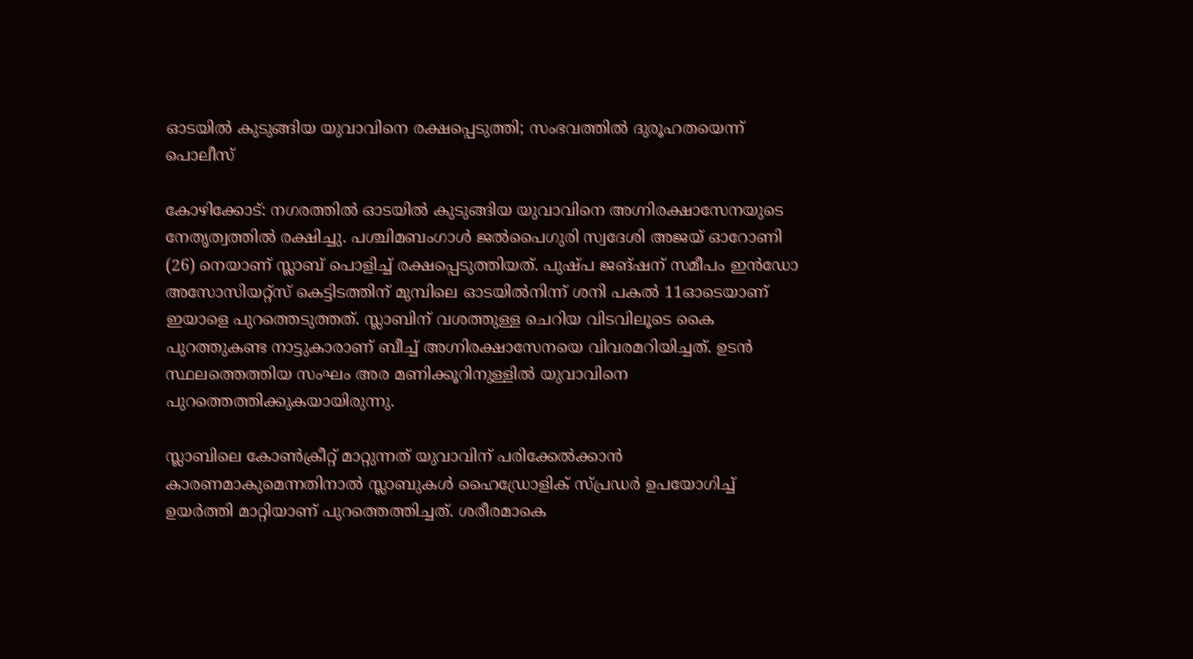ഓടയിൽ കുടുങ്ങിയ യുവാവിനെ രക്ഷപ്പെടുത്തി; സംഭവത്തിൽ ദുരൂഹതയെന്ന് പൊലീസ്

കോഴിക്കോട്: നഗരത്തിൽ ഓടയിൽ കുടുങ്ങിയ യുവാവിനെ അഗ്നിരക്ഷാസേനയുടെ നേതൃത്വത്തിൽ രക്ഷിച്ചു. പശ്ചിമബംഗാൾ ജൽപൈഗുരി സ്വദേശി അജയ് ഓറോണി (26) നെയാണ് സ്ലാബ് പൊളിച്ച് രക്ഷപ്പെടുത്തിയത്. പുഷ്പ ജങ്ഷന് സമീപം ഇൻഡോ അസോസിയറ്റ്‌സ് കെട്ടിടത്തിന് മുമ്പിലെ ഓടയിൽനിന്ന് ശനി പകൽ 11ഓടെയാണ് ഇയാളെ പുറത്തെടുത്തത്. സ്ലാബിന് വശത്തുള്ള ചെറിയ വിടവിലൂടെ കൈ പുറത്തുകണ്ട നാട്ടുകാരാണ് ബീച്ച് അഗ്നിരക്ഷാസേനയെ വിവരമറിയിച്ചത്. ഉടൻ സ്ഥലത്തെത്തിയ സംഘം അര മണിക്കൂറിനുള്ളിൽ യുവാവിനെ പുറത്തെത്തിക്കുകയായിരുന്നു.

സ്ലാബിലെ കോൺക്രീറ്റ് മാറ്റുന്നത് യുവാവിന് പരിക്കേൽക്കാൻ കാരണമാകുമെന്നതിനാൽ സ്ലാബുകൾ ഹൈഡ്രോളിക് സ്പ്രഡർ ഉപയോഗിച്ച് ഉയർത്തി മാറ്റിയാണ് പുറത്തെത്തിച്ചത്. ശരീരമാകെ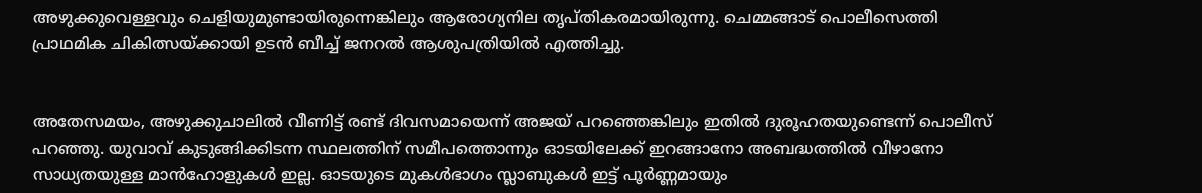അഴുക്കുവെള്ളവും ചെളിയുമുണ്ടായിരുന്നെങ്കിലും ആരോഗ്യനില തൃപ്തികരമായിരുന്നു. ചെമ്മങ്ങാട് പൊലീസെത്തി പ്രാഥമിക ചികിത്സയ്ക്കായി ഉടൻ ബീച്ച് ജനറൽ ആശുപത്രിയിൽ എത്തിച്ചു.


അതേസമയം, അഴുക്കുചാലിൽ വീണിട്ട് രണ്ട് ദിവസമായെന്ന് അജയ് പറഞ്ഞെങ്കിലും ഇതിൽ ദുരൂഹതയുണ്ടെന്ന് പൊലീസ് പറഞ്ഞു. യുവാവ് കുടുങ്ങിക്കിടന്ന സ്ഥലത്തിന് സമീപത്തൊന്നും ഓടയിലേക്ക് ഇറങ്ങാനോ അബദ്ധത്തിൽ വീഴാനോ സാധ്യതയുള്ള മാൻഹോളുകൾ ഇല്ല. ഓടയുടെ മുകൾഭാഗം സ്ലാബുകൾ ഇട്ട് പൂർണ്ണമായും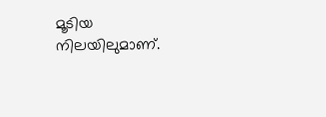മൂടിയ നിലയിലുമാണ്.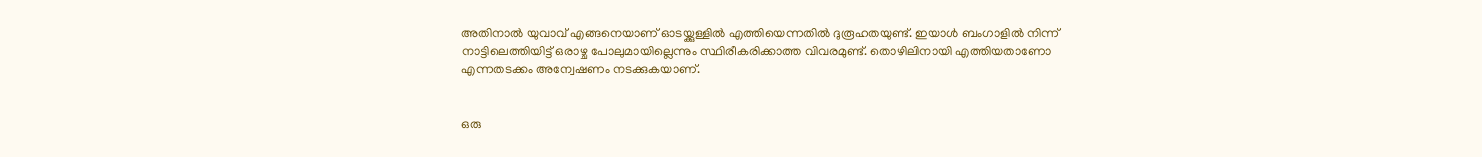അതിനാൽ യുവാവ് എങ്ങനെയാണ് ഓടയ്ക്കുള്ളിൽ എത്തിയെന്നതിൽ ദുരൂഹതയുണ്ട്. ഇയാൾ ബംഗാളിൽ നിന്ന് നാട്ടിലെത്തിയിട്ട് ഒരാഴ്ച പോലുമായില്ലെന്നും സ്ഥിരീകരിക്കാത്ത വിവരമുണ്ട്. തൊഴിലിനായി എത്തിയതാണോ എന്നതടക്കം അന്വേഷണം നടക്കുകയാണ്.


ഒരു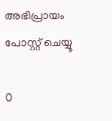അഭിപ്രായം പോസ്റ്റ് ചെയ്യൂ

0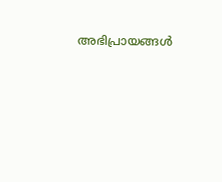അഭിപ്രായങ്ങള്‍